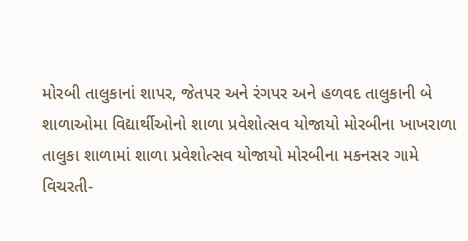મોરબી તાલુકાનાં શાપર, જેતપર અને રંગપર અને હળવદ તાલુકાની બે શાળાઓમા વિદ્યાર્થીઓનો શાળા પ્રવેશોત્સવ યોજાયો મોરબીના ખાખરાળા તાલુકા શાળામાં શાળા પ્રવેશોત્સવ યોજાયો મોરબીના મકનસર ગામે વિચરતી-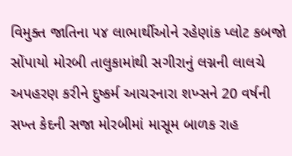વિમુક્ત જાતિના ૫૪ લાભાર્થીઓને રહેણાંક પ્લોટ કબજો સોંપાયો મોરબી તાલુકામાંથી સગીરાનું લગ્નની લાલચે અપહરણ કરીને દુષ્કર્મ આચરનારા શખ્સને 20 વર્ષની સખ્ત કેદની સજા મોરબીમાં માસૂમ બાળક રાહ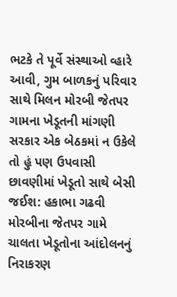ભટકે તે પૂર્વે સંસ્થાઓ વ્હારે આવી, ગુમ બાળકનું પરિવાર સાથે મિલન મોરબી જેતપર ગામના ખેડૂતની માંગણી સરકાર એક બેઠકમાં ન ઉકેલે તો હું પણ ઉપવાસી છાવણીમાં ખેડૂતો સાથે બેસી જઈશ: હકાભા ગઢવી મોરબીના જેતપર ગામે ચાલતા ખેડૂતોના આંદોલનનું નિરાકરણ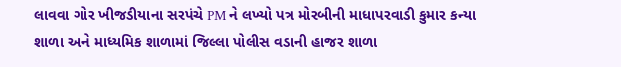લાવવા ગોર ખીજડીયાના સરપંચે PM ને લખ્યો પત્ર મોરબીની માધાપરવાડી કુમાર કન્યા શાળા અને માધ્યમિક શાળામાં જિલ્લા પોલીસ વડાની હાજર શાળા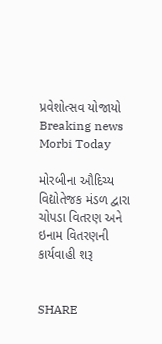પ્રવેશોત્સવ યોજાયો
Breaking news
Morbi Today

મોરબીના ઔદિચ્ય વિદ્યોતેજક મંડળ દ્વારા ચોપડા વિતરણ અને ઇનામ વિતરણની કાર્યવાહી શરૂ


SHARE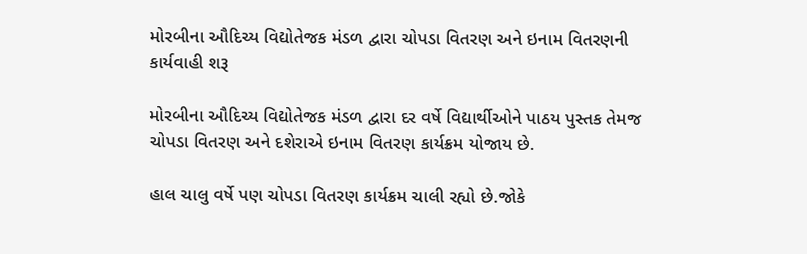મોરબીના ઔદિચ્ય વિદ્યોતેજક મંડળ દ્વારા ચોપડા વિતરણ અને ઇનામ વિતરણની કાર્યવાહી શરૂ

મોરબીના ઔદિચ્ય વિદ્યોતેજક મંડળ દ્વારા દર વર્ષે વિદ્યાર્થીઓને પાઠય પુસ્તક તેમજ ચોપડા વિતરણ અને દશેરાએ ઇનામ વિતરણ કાર્યક્રમ યોજાય છે.

હાલ ચાલુ વર્ષે પણ ચોપડા વિતરણ કાર્યક્રમ ચાલી રહ્યો છે.જોકે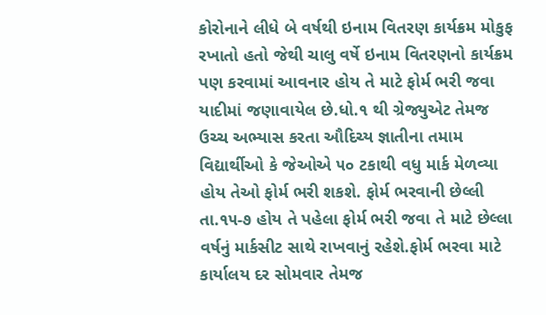કોરોનાને લીધે બે વર્ષથી ઇનામ વિતરણ કાર્યક્રમ મોકુફ રખાતો હતો જેથી ચાલુ વર્ષે ઇનામ વિતરણનો કાર્યક્રમ પણ કરવામાં આવનાર હોય તે માટે ફોર્મ ભરી જવા યાદીમાં જણાવાયેલ છે.ધો.૧ થી ગ્રેજ્યુએટ તેમજ ઉચ્ચ અભ્યાસ કરતા ઔદિચ્ય જ્ઞાતીના તમામ વિદ્યાર્થીઓ કે જેઓએ ૫૦ ટકાથી વધુ માર્ક મેળવ્યા હોય તેઓ ફોર્મ ભરી શકશે. ફોર્મ ભરવાની છેલ્લી તા.૧૫-૭ હોય તે પહેલા ફોર્મ ભરી જવા તે માટે છેલ્લા વર્ષનું માર્કસીટ સાથે રાખવાનું રહેશે.ફોર્મ ભરવા માટે કાર્યાલય દર સોમવાર તેમજ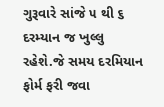ગુરૂવારે સાંજે ૫ થી ૬ દરમ્યાન જ ખુલ્લુ રહેશે.જે સમય દરમિયાન ફોર્મ ફરી જવા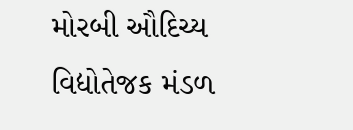મોરબી ઔદિચ્ય વિદ્યોતેજક મંડળ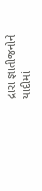દ્રારા જ્ઞાતીજનોને યાદીમાં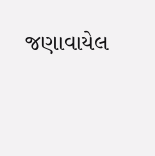જણાવાયેલ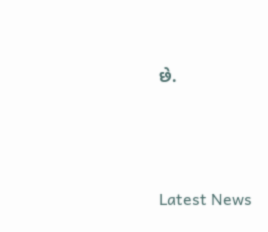છે.






Latest News